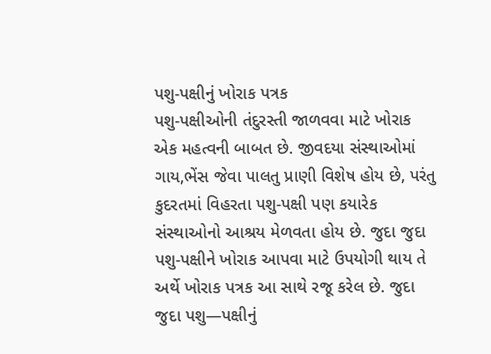પશુ-પક્ષીનું ખોરાક પત્રક
પશુ-પક્ષીઓની તંદુરસ્તી જાળવવા માટે ખોરાક એક મહત્વની બાબત છે. જીવદયા સંસ્થાઓમાં ગાય,ભેંસ જેવા પાલતુ પ્રાણી વિશેષ હોય છે, પરંતુ કુદરતમાં વિહરતા પશુ-પક્ષી પણ કયારેક સંસ્થાઓનો આશ્રય મેળવતા હોય છે. જુદા જુદા પશુ-પક્ષીને ખોરાક આપવા માટે ઉપયોગી થાય તે અર્થે ખોરાક પત્રક આ સાથે રજૂ કરેલ છે. જુદા જુદા પશુ—પક્ષીનું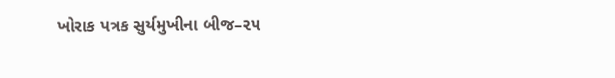ખોરાક પત્રક સુર્યમુખીના બીજ–૨૫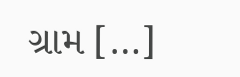ગ્રામ […]